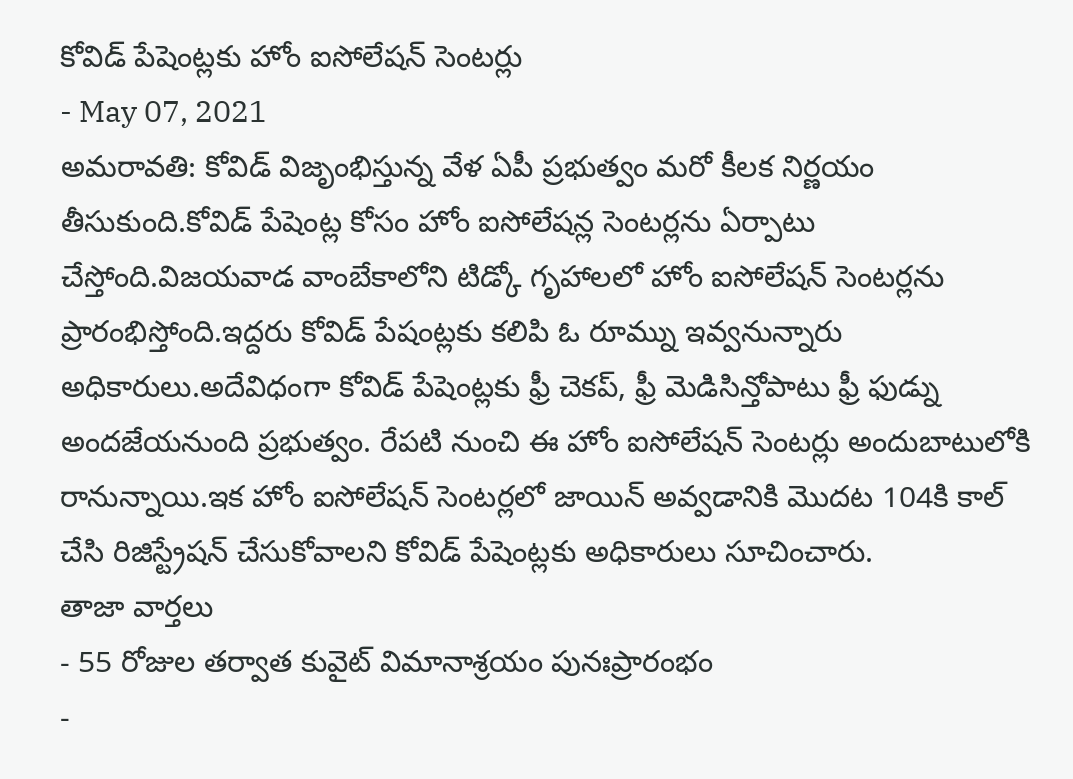కోవిడ్ పేషెంట్లకు హోం ఐసోలేషన్ సెంటర్లు
- May 07, 2021
అమరావతి: కోవిడ్ విజృంభిస్తున్న వేళ ఏపీ ప్రభుత్వం మరో కీలక నిర్ణయం తీసుకుంది.కోవిడ్ పేషెంట్ల కోసం హోం ఐసోలేషన్ల సెంటర్లను ఏర్పాటు చేస్తోంది.విజయవాడ వాంబేకాలోని టిడ్కో గృహాలలో హోం ఐసోలేషన్ సెంటర్లను ప్రారంభిస్తోంది.ఇద్దరు కోవిడ్ పేషంట్లకు కలిపి ఓ రూమ్ను ఇవ్వనున్నారు అధికారులు.అదేవిధంగా కోవిడ్ పేషెంట్లకు ఫ్రీ చెకప్, ఫ్రీ మెడిసిన్తోపాటు ఫ్రీ ఫుడ్ను అందజేయనుంది ప్రభుత్వం. రేపటి నుంచి ఈ హోం ఐసోలేషన్ సెంటర్లు అందుబాటులోకి రానున్నాయి.ఇక హోం ఐసోలేషన్ సెంటర్లలో జాయిన్ అవ్వడానికి మొదట 104కి కాల్ చేసి రిజిస్ట్రేషన్ చేసుకోవాలని కోవిడ్ పేషెంట్లకు అధికారులు సూచించారు.
తాజా వార్తలు
- 55 రోజుల తర్వాత కువైట్ విమానాశ్రయం పునఃప్రారంభం
-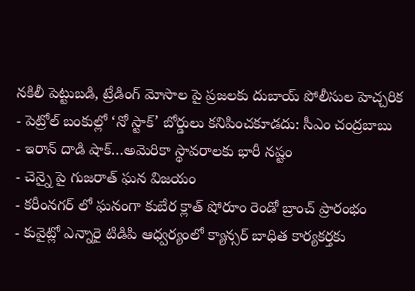నకిలీ పెట్టుబడి, ట్రేడింగ్ మోసాల పై ప్రజలకు దుబాయ్ పోలీసుల హెచ్చరిక
- పెట్రోల్ బంకుల్లో ‘నో స్టాక్’ బోర్డులు కనిపించకూడదు: సీఎం చంద్రబాబు
- ఇరాన్ దాడి షాక్…అమెరికా స్థావరాలకు భారీ నష్టం
- చెన్నై పై గుజరాత్ ఘన విజయం
- కరీంనగర్ లో ఘనంగా కుబేర క్లాత్ షోరూం రెండో బ్రాంచ్ ప్రారంభం
- కువైట్లో ఎన్నారై టిడిపి ఆధ్వర్యంలో క్యాన్సర్ బాధిత కార్యకర్తకు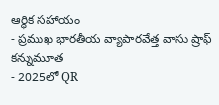ఆర్థిక సహాయం
- ప్రముఖ భారతీయ వ్యాపారవేత్త వాసు ష్రాఫ్ కన్నుమూత
- 2025లో QR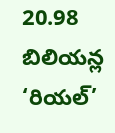20.98 బిలియన్ల ‘రియల్’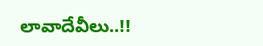లావాదేవీలు..!!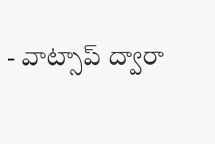- వాట్సాప్ ద్వారా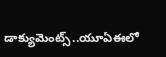డాక్యుమెంట్స్..యూఏఈలో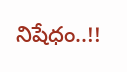నిషేధం..!!